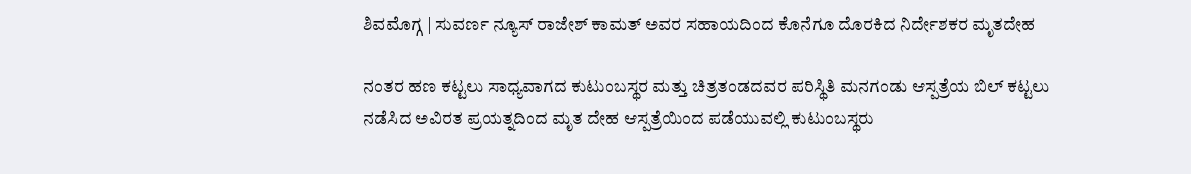ಶಿವಮೊಗ್ಗ | ಸುವರ್ಣ ನ್ಯೂಸ್ ರಾಜೇಶ್ ಕಾಮತ್ ಅವರ ಸಹಾಯದಿಂದ ಕೊನೆಗೂ ದೊರಕಿದ ನಿರ್ದೇಶಕರ ಮೃತದೇಹ

ನಂತರ ಹಣ ಕಟ್ಟಲು ಸಾಧ್ಯವಾಗದ ಕುಟುಂಬಸ್ಥರ ಮತ್ತು ಚಿತ್ರತಂಡದವರ ಪರಿಸ್ಥಿತಿ ಮನಗಂಡು ಆಸ್ಪತ್ರೆಯ ಬಿಲ್ ಕಟ್ಟಲು ನಡೆಸಿದ ಅವಿರತ ಪ್ರಯತ್ನದಿಂದ ಮೃತ ದೇಹ ಆಸ್ಪತ್ರೆಯಿಂದ ಪಡೆಯುವಲ್ಲಿ ಕುಟುಂಬಸ್ಥರು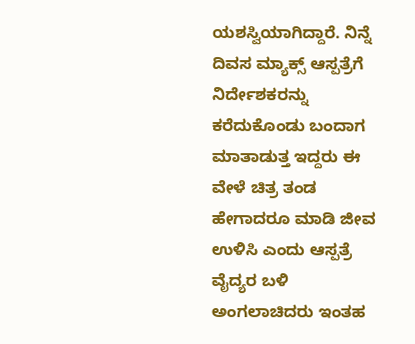ಯಶಸ್ವಿಯಾಗಿದ್ದಾರೆ. ನಿನ್ನೆ ದಿವಸ ಮ್ಯಾಕ್ಸ್ ಆಸ್ಪತ್ರೆಗೆ ನಿರ್ದೇಶಕರನ್ನು ಕರೆದುಕೊಂಡು ಬಂದಾಗ ಮಾತಾಡುತ್ತ ಇದ್ದರು ಈ ವೇಳೆ ಚಿತ್ರ ತಂಡ ಹೇಗಾದರೂ ಮಾಡಿ ಜೀವ ಉಳಿಸಿ ಎಂದು ಆಸ್ಪತ್ರೆ ವೈದ್ಯರ ಬಳಿ ಅಂಗಲಾಚಿದರು ಇಂತಹ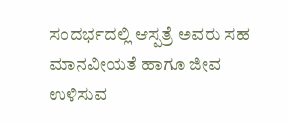ಸಂದರ್ಭದಲ್ಲಿ ಆಸ್ಪತ್ರೆ ಅವರು ಸಹ ಮಾನವೀಯತೆ ಹಾಗೂ ಜೀವ ಉಳಿಸುವ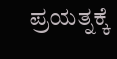ಪ್ರಯತ್ನಕ್ಕೆ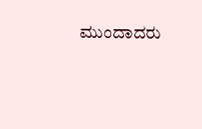ಮುಂದಾದರು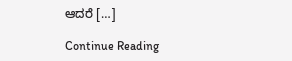ಆದರೆ […]

Continue Reading